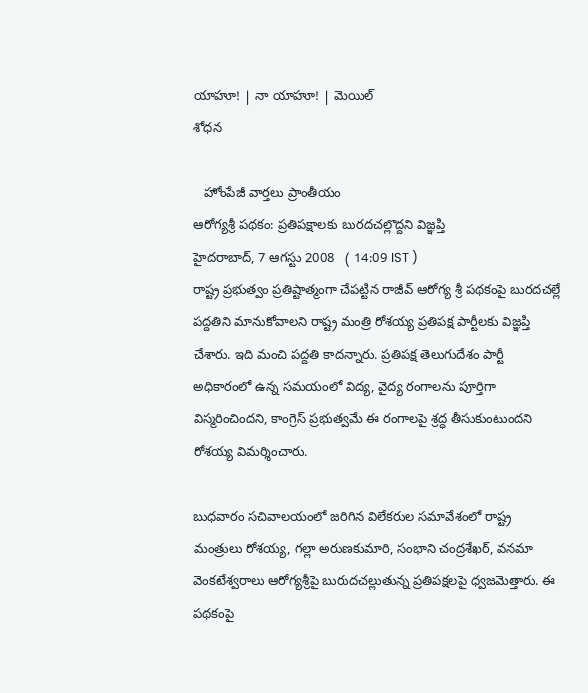యాహూ! | నా యాహూ! | మెయిల్
శోధన

   హోంపేజీ వార్తలు ప్రాంతీయం
ఆరోగ్యశ్రీ పథకం: ప్రతిపక్షాలకు బురదచల్లొద్దని విజ్ఞప్తి
హైదరాబాద్, 7 ఆగస్టు 2008   ( 14:09 IST )
రాష్ట్ర ప్రభుత్వం ప్రతిష్టాత్మంగా చేపట్టిన రాజీవ్ ఆరోగ్య శ్రీ పథకంపై బురదచల్లే పద్దతిని మానుకోవాలని రాష్ట్ర మంత్రి రోశయ్య ప్రతిపక్ష పార్టీలకు విజ్ఞప్తి చేశారు. ఇది మంచి పద్దతి కాదన్నారు. ప్రతిపక్ష తెలుగుదేశం పార్టీ అధికారంలో ఉన్న సమయంలో విద్య, వైద్య రంగాలను పూర్తిగా విస్మరించిందని, కాంగ్రెస్ ప్రభుత్వమే ఈ రంగాలపై శ్రద్ధ తీసుకుంటుందని రోశయ్య విమర్శించారు.

బుధవారం సచివాలయంలో జరిగిన విలేకరుల సమావేశంలో రాష్ట్ర మంత్రులు రోశయ్య, గల్లా అరుణకుమారి, సంభాని చంద్రశేఖర్, వనమా వెంకటేశ్వరాలు ఆరోగ్యశ్రీపై బురుదచల్లుతున్న ప్రతిపక్షలపై ధ్వజమెత్తారు. ఈ పథకంపై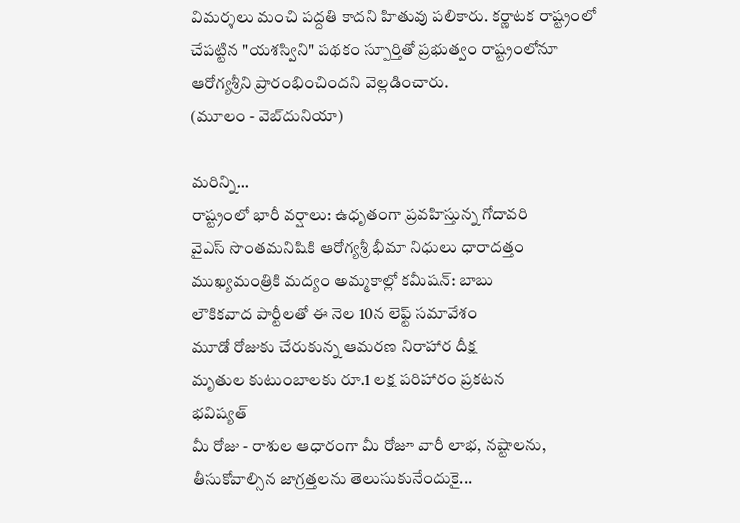విమర్శలు మంచి పద్దతి కాదని హితువు పలికారు. కర్ణాటక రాష్ట్రంలో చేపట్టిన "యశస్విని" పథకం స్పూర్తితో ప్రభుత్వం రాష్ట్రంలోనూ ఆరోగ్యశ్రీని ప్రారంభించిందని వెల్లడించారు.
(మూలం - వెబ్‌దునియా)

మరిన్ని...
రాష్ట్రంలో భారీ వర్షాలు: ఉధృతంగా ప్రవహిస్తున్న గోదావరి
వైఎస్ సొంతమనిషికి ఆరోగ్యశ్రీ భీమా నిధులు ధారాదత్తం
ముఖ్యమంత్రికి మద్యం అమ్మకాల్లో కమీషన్: బాబు
లౌకికవాద పార్టీలతో ఈ నెల 10న లెఫ్ట్ సమావేశం
మూడో రోజుకు చేరుకున్న ఆమరణ నిరాహార దీక్ష
మృతుల కుటుంబాలకు రూ.1 లక్ష పరిహారం ప్రకటన
భవిష్యత్
మీ రోజు - రాశుల ఆధారంగా మీ రోజూ వారీ లాభ, నష్టాలను, తీసుకోవాల్సిన జాగ్రత్తలను తెలుసుకునేందుకై...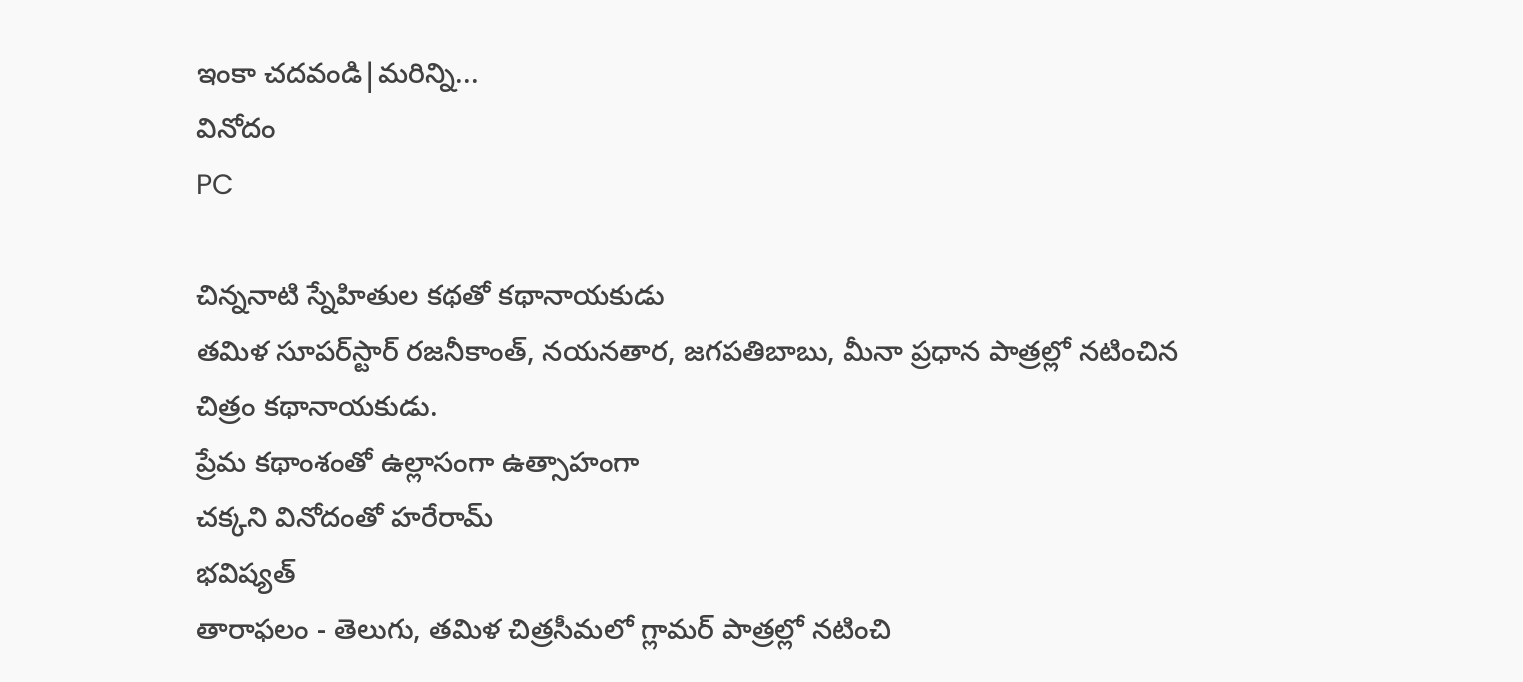ఇంకా చదవండి|మరిన్ని...
వినోదం
PC

చిన్ననాటి స్నేహితుల కథతో కథానాయకుడు
తమిళ సూపర్‌స్టార్ రజనీకాంత్, నయనతార, జగపతిబాబు, మీనా ప్రధాన పాత్రల్లో నటించిన చిత్రం కథానాయకుడు.
ప్రేమ కథాంశంతో ఉల్లాసంగా ఉత్సాహంగా
చక్కని వినోదంతో హరేరామ్
భవిష్యత్
తారాఫలం - తెలుగు, తమిళ చిత్రసీమలో గ్లామర్ పాత్రల్లో నటించి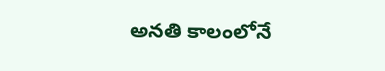అనతి కాలంలోనే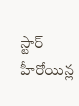స్టార్ హీరోయిన్ల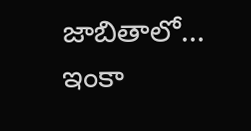జాబితాలో...
ఇంకా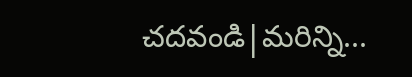చదవండి|మరిన్ని...